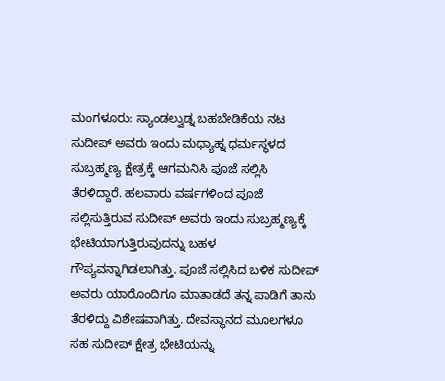ಮಂಗಳೂರು: ಸ್ಯಾಂಡಲ್ವುಡ್ನ ಬಹಬೇಡಿಕೆಯ ನಟ ಸುದೀಪ್ ಅವರು ಇಂದು ಮಧ್ಯಾಹ್ನ ಧರ್ಮಸ್ಥಳದ ಸುಬ್ರಹ್ಮಣ್ಯ ಕ್ಷೇತ್ರಕ್ಕೆ ಆಗಮನಿಸಿ ಪೂಜೆ ಸಲ್ಲಿಸಿ ತೆರಳಿದ್ದಾರೆ. ಹಲವಾರು ವರ್ಷಗಳಿಂದ ಪೂಜೆ ಸಲ್ಲಿಸುತ್ತಿರುವ ಸುದೀಪ್ ಅವರು ಇಂದು ಸುಬ್ರಹ್ಮಣ್ಯಕ್ಕೆ ಭೇಟಿಯಾಗುತ್ತಿರುವುದನ್ನು ಬಹಳ ಗೌಪ್ಯವನ್ನಾಗಿಡಲಾಗಿತ್ತು. ಪೂಜೆ ಸಲ್ಲಿಸಿದ ಬಳಿಕ ಸುದೀಪ್ ಅವರು ಯಾರೊಂದಿಗೂ ಮಾತಾಡದೆ ತನ್ನ ಪಾಡಿಗೆ ತಾನು ತೆರಳಿದ್ದು ವಿಶೇಷವಾಗಿತ್ತು. ದೇವಸ್ಥಾನದ ಮೂಲಗಳೂ ಸಹ ಸುದೀಪ್ ಕ್ಷೇತ್ರ ಭೇಟಿಯನ್ನು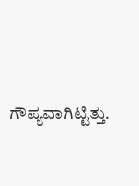ಗೌಪ್ಯವಾಗಿಟ್ಟಿತ್ತು.